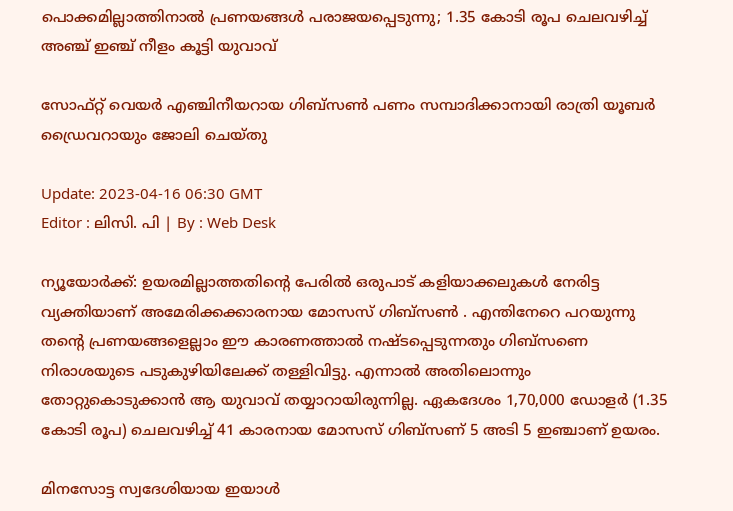പൊക്കമില്ലാത്തിനാൽ പ്രണയങ്ങൾ പരാജയപ്പെടുന്നു; 1.35 കോടി രൂപ ചെലവഴിച്ച് അഞ്ച് ഇഞ്ച് നീളം കൂട്ടി യുവാവ്

സോഫ്റ്റ് വെയർ എഞ്ചിനീയറായ ഗിബ്‌സൺ പണം സമ്പാദിക്കാനായി രാത്രി യൂബർ ഡ്രൈവറായും ജോലി ചെയ്തു

Update: 2023-04-16 06:30 GMT
Editor : ലിസി. പി | By : Web Desk

ന്യൂയോർക്ക്: ഉയരമില്ലാത്തതിന്റെ പേരിൽ ഒരുപാട് കളിയാക്കലുകൾ നേരിട്ട വ്യക്തിയാണ് അമേരിക്കക്കാരനായ മോസസ് ഗിബ്‌സൺ . എന്തിനേറെ പറയുന്നു തന്റെ പ്രണയങ്ങളെല്ലാം ഈ കാരണത്താൽ നഷ്ടപ്പെടുന്നതും ഗിബ്‌സണെ നിരാശയുടെ പടുകുഴിയിലേക്ക് തള്ളിവിട്ടു. എന്നാൽ അതിലൊന്നും തോറ്റുകൊടുക്കാൻ ആ യുവാവ് തയ്യാറായിരുന്നില്ല. ഏകദേശം 1,70,000 ഡോളർ (1.35 കോടി രൂപ) ചെലവഴിച്ച് 41 കാരനായ മോസസ് ഗിബ്സണ് 5 അടി 5 ഇഞ്ചാണ് ഉയരം.

മിനസോട്ട സ്വദേശിയായ ഇയാൾ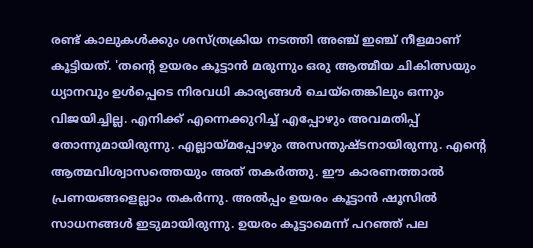രണ്ട് കാലുകൾക്കും ശസ്ത്രക്രിയ നടത്തി അഞ്ച് ഇഞ്ച് നീളമാണ് കൂട്ടിയത്. 'തന്റെ ഉയരം കൂട്ടാൻ മരുന്നും ഒരു ആത്മീയ ചികിത്സയും ധ്യാനവും ഉൾപ്പെടെ നിരവധി കാര്യങ്ങൾ ചെയ്‌തെങ്കിലും ഒന്നും വിജയിച്ചില്ല. എനിക്ക് എന്നെക്കുറിച്ച് എപ്പോഴും അവമതിപ്പ് തോന്നുമായിരുന്നു. എല്ലായ്മപ്പോഴും അസന്തുഷ്ടനായിരുന്നു. എന്റെ ആത്മവിശ്വാസത്തെയും അത് തകർത്തു. ഈ കാരണത്താൽ പ്രണയങ്ങളെല്ലാം തകർന്നു. അൽപ്പം ഉയരം കൂട്ടാൻ ഷൂസിൽ സാധനങ്ങൾ ഇടുമായിരുന്നു. ഉയരം കൂട്ടാമെന്ന് പറഞ്ഞ് പല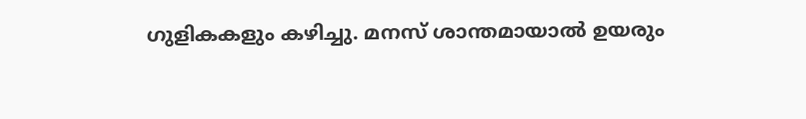ഗുളികകളും കഴിച്ചു. മനസ് ശാന്തമായാൽ ഉയരും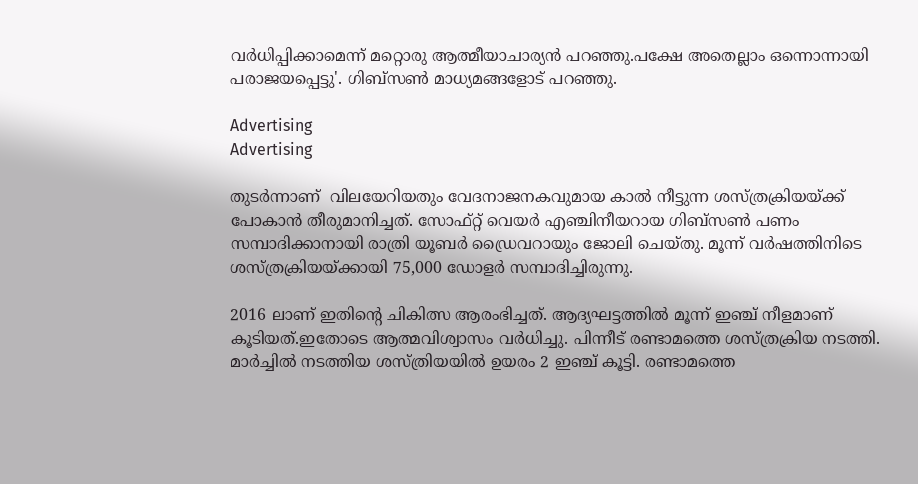വർധിപ്പിക്കാമെന്ന് മറ്റൊരു ആത്മീയാചാര്യൻ പറഞ്ഞു.പക്ഷേ അതെല്ലാം ഒന്നൊന്നായി പരാജയപ്പെട്ടു'. ഗിബ്‌സൺ മാധ്യമങ്ങളോട് പറഞ്ഞു.

Advertising
Advertising

തുടർന്നാണ്  വിലയേറിയതും വേദനാജനകവുമായ കാൽ നീട്ടുന്ന ശസ്ത്രക്രിയയ്ക്ക് പോകാൻ തീരുമാനിച്ചത്. സോഫ്റ്റ് വെയർ എഞ്ചിനീയറായ ഗിബ്‌സൺ പണം സമ്പാദിക്കാനായി രാത്രി യൂബർ ഡ്രൈവറായും ജോലി ചെയ്തു. മൂന്ന് വർഷത്തിനിടെ ശസ്ത്രക്രിയയ്ക്കായി 75,000 ഡോളർ സമ്പാദിച്ചിരുന്നു.

2016 ലാണ് ഇതിന്റെ ചികിത്സ ആരംഭിച്ചത്. ആദ്യഘട്ടത്തിൽ മൂന്ന് ഇഞ്ച് നീളമാണ് കൂടിയത്.ഇതോടെ ആത്മവിശ്വാസം വർധിച്ചു. പിന്നീട് രണ്ടാമത്തെ ശസ്ത്രക്രിയ നടത്തി. മാർച്ചിൽ നടത്തിയ ശസ്ത്രിയയിൽ ഉയരം 2 ഇഞ്ച് കൂട്ടി. രണ്ടാമത്തെ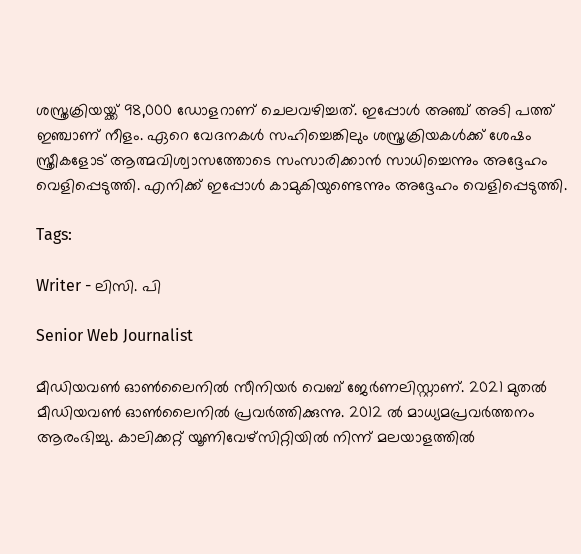ശസ്ത്രക്രിയയ്ക്ക് 98,000 ഡോളറാണ് ചെലവഴിച്ചത്. ഇപ്പോൾ അഞ്ച് അടി പത്ത് ഇഞ്ചാണ് നീളം. ഏറെ വേദനകൾ സഹിച്ചെങ്കിലും ശസ്ത്രക്രിയകൾക്ക് ശേഷം സ്ത്രീകളോട് ആത്മവിശ്വാസത്തോടെ സംസാരിക്കാൻ സാധിച്ചെന്നും അദ്ദേഹം വെളിപ്പെടുത്തി. എനിക്ക് ഇപ്പോൾ കാമുകിയുണ്ടെന്നും അദ്ദേഹം വെളിപ്പെടുത്തി.

Tags:

Writer - ലിസി. പി

Senior Web Journalist

മീഡിയവൺ ഓൺലൈനിൽ സീനിയർ വെബ് ജേർണലിസ്റ്റാണ്. 2021 മുതൽ മീഡിയവൺ ഓൺലൈനിൽ പ്രവർത്തിക്കുന്നു. 2012 ല്‍ മാധ്യമപ്രവര്‍ത്തനം ആരംഭിച്ചു. കാലിക്കറ്റ് യൂണിവേഴ്‌സിറ്റിയിൽ നിന്ന് മലയാളത്തിൽ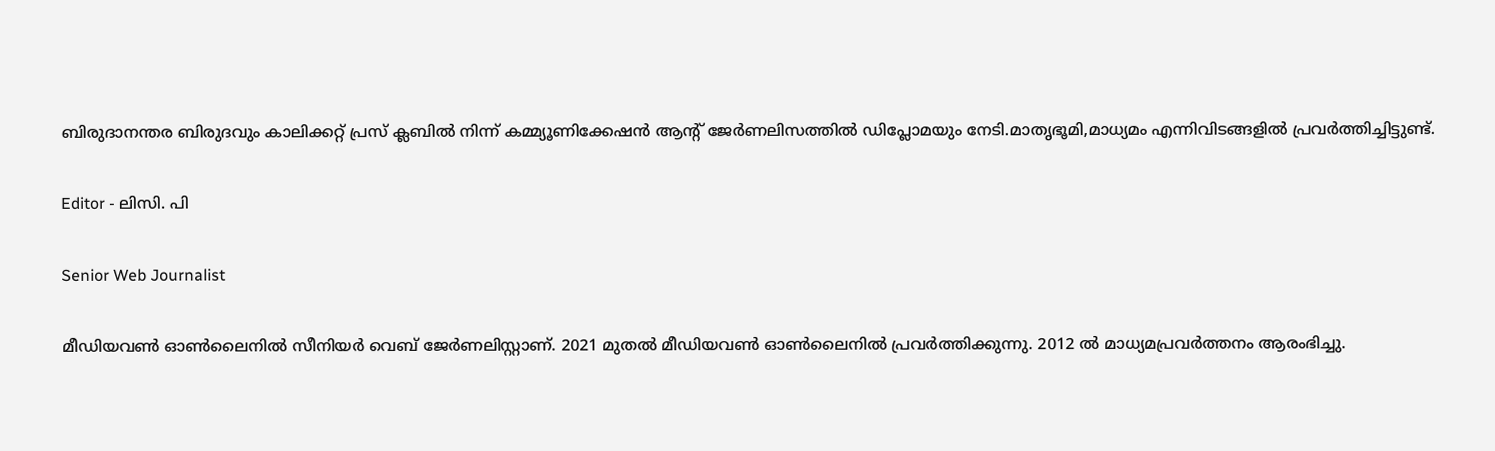ബിരുദാനന്തര ബിരുദവും കാലിക്കറ്റ് പ്രസ് ക്ലബിൽ നിന്ന് കമ്മ്യൂണിക്കേഷൻ ആന്റ് ജേർണലിസത്തിൽ ഡിപ്ലോമയും നേടി.മാതൃഭൂമി,മാധ്യമം എന്നിവിടങ്ങളിൽ പ്രവർത്തിച്ചിട്ടുണ്ട്.

Editor - ലിസി. പി

Senior Web Journalist

മീഡിയവൺ ഓൺലൈനിൽ സീനിയർ വെബ് ജേർണലിസ്റ്റാണ്. 2021 മുതൽ മീഡിയവൺ ഓൺലൈനിൽ പ്രവർത്തിക്കുന്നു. 2012 ല്‍ മാധ്യമപ്രവര്‍ത്തനം ആരംഭിച്ചു.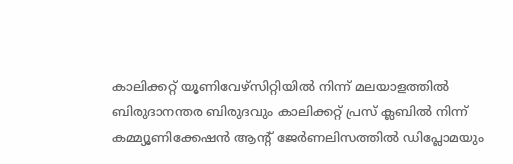കാലിക്കറ്റ് യൂണിവേഴ്‌സിറ്റിയിൽ നിന്ന് മലയാളത്തിൽ ബിരുദാനന്തര ബിരുദവും കാലിക്കറ്റ് പ്രസ് ക്ലബിൽ നിന്ന് കമ്മ്യൂണിക്കേഷൻ ആന്റ് ജേർണലിസത്തിൽ ഡിപ്ലോമയും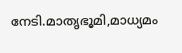നേടി.മാതൃഭൂമി,മാധ്യമം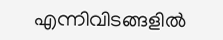എന്നിവിടങ്ങളിൽ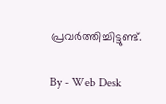പ്രവർത്തിച്ചിട്ടുണ്ട്.

By - Web Desk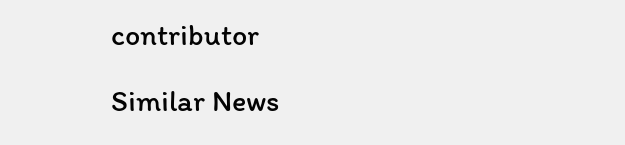contributor

Similar News